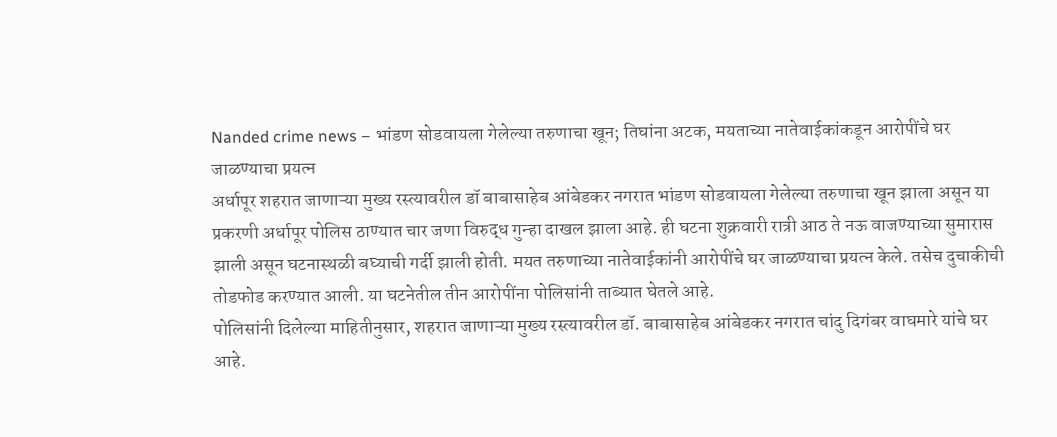Nanded crime news – भांडण सोडवायला गेलेल्या तरुणाचा खून; तिघांना अटक, मयताच्या नातेवाईकांकडून आरोपींचे घर जाळण्याचा प्रयत्न
अर्धापूर शहरात जाणाऱ्या मुख्य रस्त्यावरील डॉ बाबासाहेब आंबेडकर नगरात भांडण सोडवायला गेलेल्या तरुणाचा खून झाला असून या प्रकरणी अर्धापूर पोलिस ठाण्यात चार जणा विरुद्ध गुन्हा दाखल झाला आहे. ही घटना शुक्रवारी रात्री आठ ते नऊ वाजण्याच्या सुमारास झाली असून घटनास्थळी बघ्याची गर्दी झाली होती. मयत तरुणाच्या नातेवाईकांनी आरोपींचे घर जाळण्याचा प्रयत्न केले. तसेच दुचाकीची तोडफोड करण्यात आली. या घटनेतील तीन आरोपींना पोलिसांनी ताब्यात घेतले आहे.
पोलिसांनी दिलेल्या माहितीनुसार, शहरात जाणाऱ्या मुख्य रस्त्यावरील डॉ. बाबासाहेब आंबेडकर नगरात चांदु दिगंबर वाघमारे यांचे घर आहे.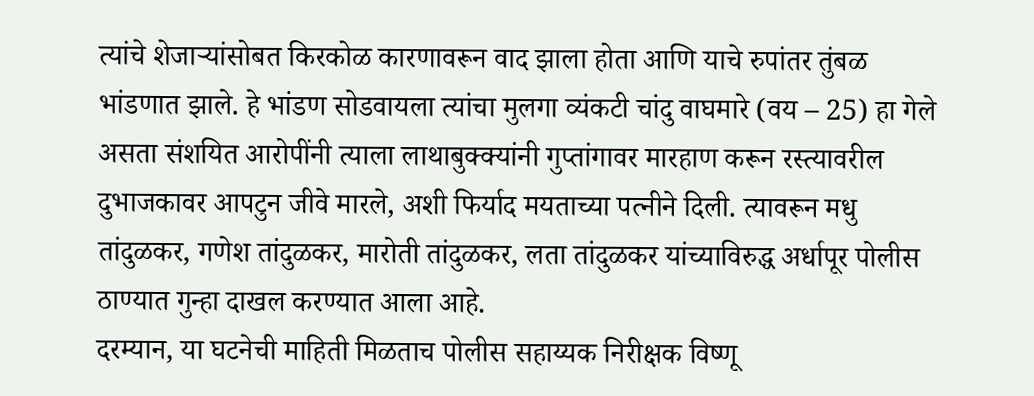त्यांचे शेजाऱ्यांसोबत किरकोळ कारणावरून वाद झाला होता आणि याचे रुपांतर तुंबळ भांडणात झाले. हे भांडण सोडवायला त्यांचा मुलगा व्यंकटी चांदु वाघमारे (वय – 25) हा गेले असता संशयित आरोपींनी त्याला लाथाबुक्क्यांनी गुप्तांगावर मारहाण करून रस्त्यावरील दुभाजकावर आपटुन जीवे मारले, अशी फिर्याद मयताच्या पत्नीने दिली. त्यावरून मधु तांदुळकर, गणेश तांदुळकर, मारोती तांदुळकर, लता तांदुळकर यांच्याविरुद्ध अर्धापूर पोलीस ठाण्यात गुन्हा दाखल करण्यात आला आहे.
दरम्यान, या घटनेची माहिती मिळताच पोलीस सहाय्यक निरीक्षक विष्णू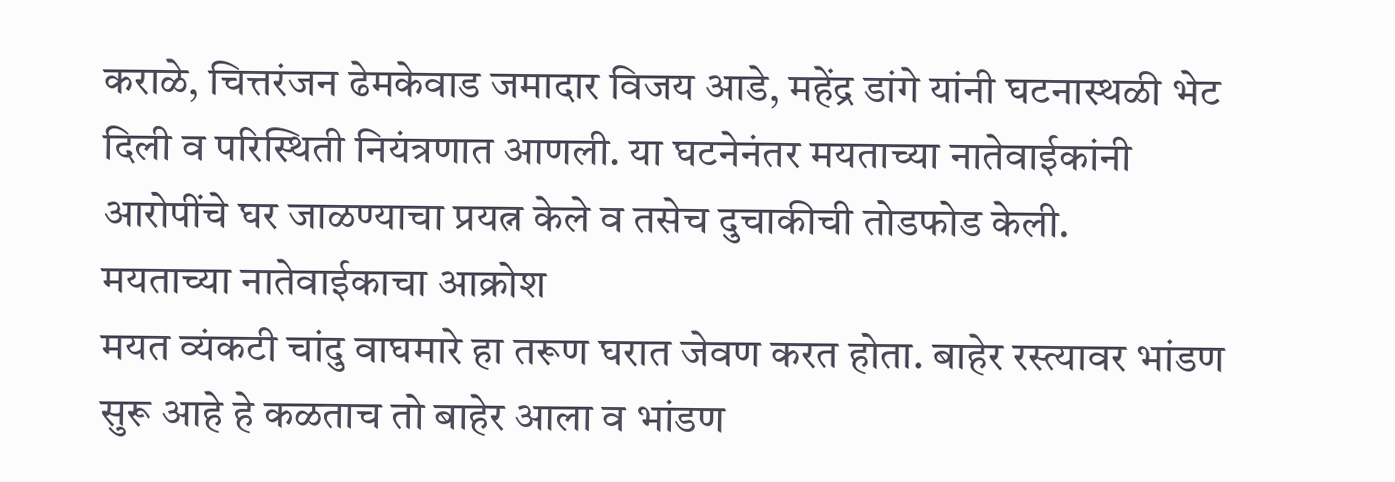कराळे, चित्तरंजन ढेमकेवाड जमादार विजय आडे, महेंद्र डांगे यांनी घटनास्थळी भेट दिली व परिस्थिती नियंत्रणात आणली. या घटनेनंतर मयताच्या नातेवाईकांनी आरोपींचे घर जाळण्याचा प्रयत्न केले व तसेच दुचाकीची तोडफोड केली.
मयताच्या नातेवाईकाचा आक्रोश
मयत व्यंकटी चांदु वाघमारे हा तरूण घरात जेवण करत होता. बाहेर रस्त्यावर भांडण सुरू आहे हे कळताच तो बाहेर आला व भांडण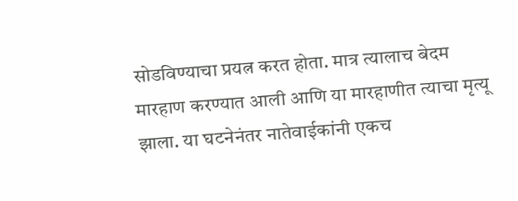सोडविण्याचा प्रयत्न करत होता. मात्र त्यालाच बेदम मारहाण करण्यात आली आणि या मारहाणीत त्याचा मृत्यू झाला. या घटनेनंतर नातेवाईकांनी एकच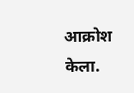आक्रोश केला.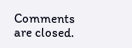Comments are closed.